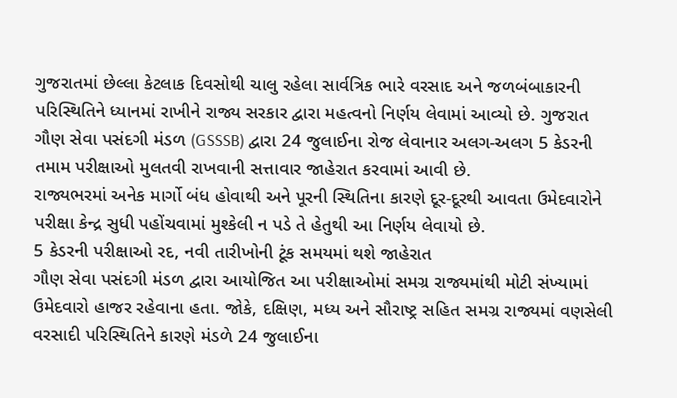ગુજરાતમાં છેલ્લા કેટલાક દિવસોથી ચાલુ રહેલા સાર્વત્રિક ભારે વરસાદ અને જળબંબાકારની પરિસ્થિતિને ધ્યાનમાં રાખીને રાજ્ય સરકાર દ્વારા મહત્વનો નિર્ણય લેવામાં આવ્યો છે. ગુજરાત ગૌણ સેવા પસંદગી મંડળ (GSSSB) દ્વારા 24 જુલાઈના રોજ લેવાનાર અલગ-અલગ 5 કેડરની તમામ પરીક્ષાઓ મુલતવી રાખવાની સત્તાવાર જાહેરાત કરવામાં આવી છે.
રાજ્યભરમાં અનેક માર્ગો બંધ હોવાથી અને પૂરની સ્થિતિના કારણે દૂર-દૂરથી આવતા ઉમેદવારોને પરીક્ષા કેન્દ્ર સુધી પહોંચવામાં મુશ્કેલી ન પડે તે હેતુથી આ નિર્ણય લેવાયો છે.
5 કેડરની પરીક્ષાઓ રદ, નવી તારીખોની ટૂંક સમયમાં થશે જાહેરાત
ગૌણ સેવા પસંદગી મંડળ દ્વારા આયોજિત આ પરીક્ષાઓમાં સમગ્ર રાજ્યમાંથી મોટી સંખ્યામાં ઉમેદવારો હાજર રહેવાના હતા. જોકે, દક્ષિણ, મધ્ય અને સૌરાષ્ટ્ર સહિત સમગ્ર રાજ્યમાં વણસેલી વરસાદી પરિસ્થિતિને કારણે મંડળે 24 જુલાઈના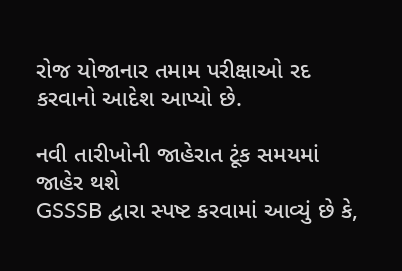રોજ યોજાનાર તમામ પરીક્ષાઓ રદ કરવાનો આદેશ આપ્યો છે.

નવી તારીખોની જાહેરાત ટૂંક સમયમાં જાહેર થશે
GSSSB દ્વારા સ્પષ્ટ કરવામાં આવ્યું છે કે,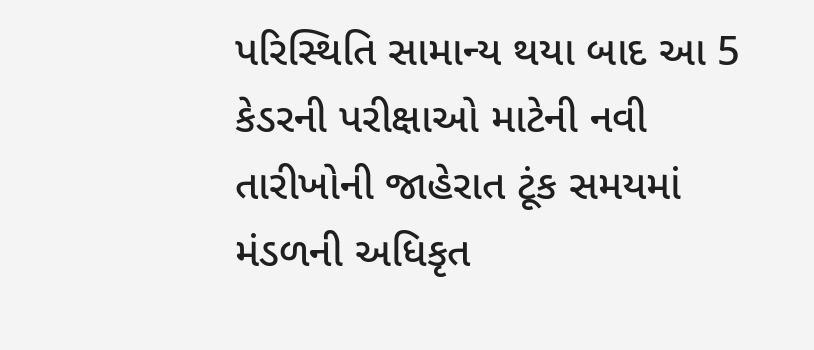પરિસ્થિતિ સામાન્ય થયા બાદ આ 5 કેડરની પરીક્ષાઓ માટેની નવી તારીખોની જાહેરાત ટૂંક સમયમાં મંડળની અધિકૃત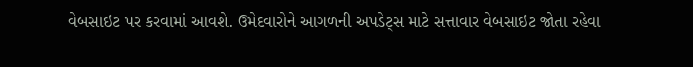વેબસાઇટ પર કરવામાં આવશે. ઉમેદવારોને આગળની અપડેટ્સ માટે સત્તાવાર વેબસાઇટ જોતા રહેવા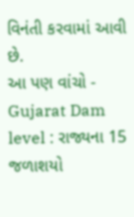વિનંતી કરવામાં આવી છે.
આ પણ વાંચો - Gujarat Dam level : રાજ્યના 15 જળાશયો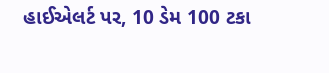હાઈએલર્ટ પર, 10 ડેમ 100 ટકા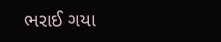ભરાઈ ગયા